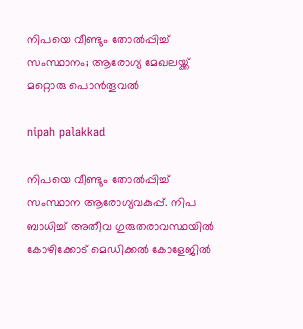നിപയെ വീണ്ടും തോൽപ്പിച്ച് സംസ്ഥാനം; ആരോഗ്യ മേഖലയ്ക്ക് മറ്റൊരു പൊൻതൂവൽ

nipah palakkad

നിപയെ വീണ്ടും തോൽപ്പിച്ച് സംസ്ഥാന ആരോഗ്യവകുപ്പ്. നിപ ബാധിച്ച് അതീവ ഗുരുതരാവസ്ഥയിൽ കോഴിക്കോട് മെഡിക്കൽ കോളേജിൽ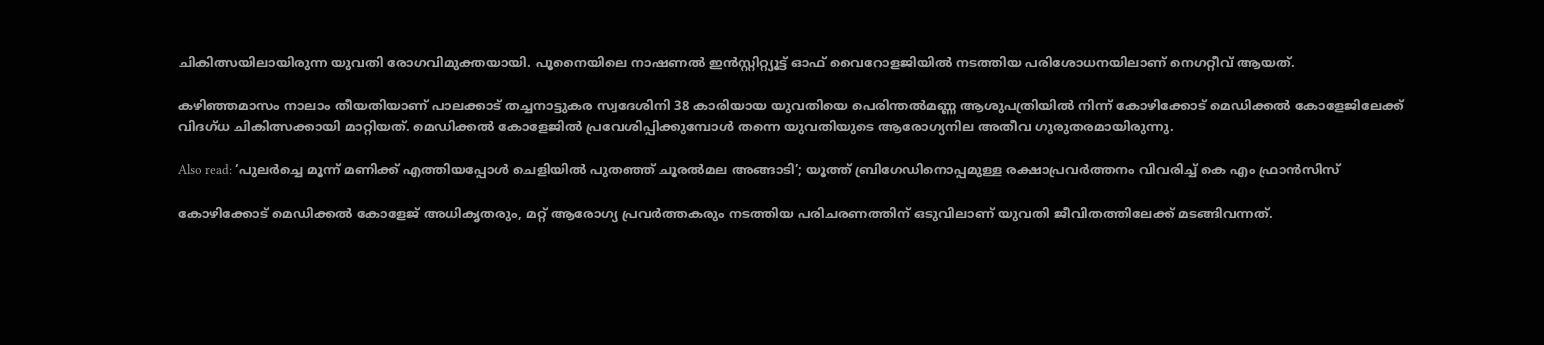ചികിത്സയിലായിരുന്ന യുവതി രോഗവിമുക്തയായി. പൂനൈയിലെ നാഷണൽ ഇൻസ്റ്റിറ്റ്യൂട്ട് ഓഫ് വൈറോളജിയിൽ നടത്തിയ പരിശോധനയിലാണ് നെഗറ്റീവ് ആയത്.

കഴിഞ്ഞമാസം നാലാം തീയതിയാണ് പാലക്കാട് തച്ചനാട്ടുകര സ്വദേശിനി 38 കാരിയായ യുവതിയെ പെരിന്തൽമണ്ണ ആശുപത്രിയിൽ നിന്ന് കോഴിക്കോട് മെഡിക്കൽ കോളേജിലേക്ക് വിദഗ്ധ ചികിത്സക്കായി മാറ്റിയത്. മെഡിക്കൽ കോളേജിൽ പ്രവേശിപ്പിക്കുമ്പോൾ തന്നെ യുവതിയുടെ ആരോഗ്യനില അതീവ ഗുരുതരമായിരുന്നു.

Also read: ‘പുലർച്ചെ മൂന്ന് മണിക്ക് എത്തിയപ്പോൾ ചെളിയിൽ പുതഞ്ഞ് ചൂരൽമല അങ്ങാടി’; യൂത്ത് ബ്രിഗേഡിനൊപ്പമുള്ള രക്ഷാപ്രവർത്തനം വിവരിച്ച് കെ എം ഫ്രാന്‍സിസ്

കോഴിക്കോട് മെഡിക്കൽ കോളേജ് അധികൃതരും, മറ്റ് ആരോഗ്യ പ്രവർത്തകരും നടത്തിയ പരിചരണത്തിന് ഒടുവിലാണ് യുവതി ജീവിതത്തിലേക്ക് മടങ്ങിവന്നത്.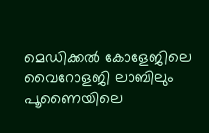മെഡിക്കൽ കോളേജിലെ വൈറോളജി ലാബിലും പൂണൈയിലെ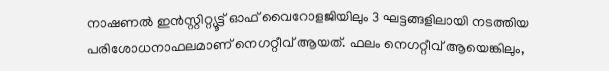നാഷണൽ ഇൻസ്റ്റിറ്റ്യൂട്ട് ഓഫ് വൈറോളജിയിലും 3 ഘട്ടങ്ങളിലായി നടത്തിയ പരിശോധനാഫലമാണ് നെഗറ്റീവ് ആയത്. ഫലം നെഗറ്റീവ് ആയെങ്കിലും,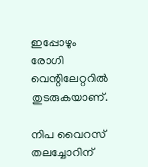ഇപ്പോഴും രോഗി വെന്റിലേറ്ററിൽ തുടരുകയാണ്.

നിപ വൈറസ് തലച്ചോറിന്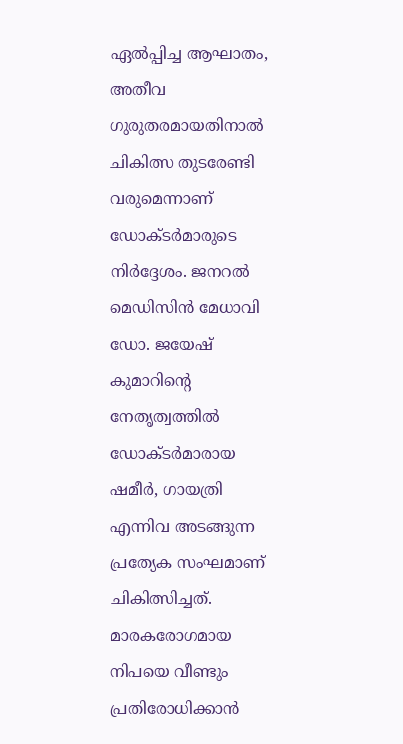ഏൽപ്പിച്ച ആഘാതം, അതീവ ഗുരുതരമായതിനാൽ ചികിത്സ തുടരേണ്ടി വരുമെന്നാണ് ഡോക്ടർമാരുടെ നിർദ്ദേശം. ജനറൽ മെഡിസിൻ മേധാവി ഡോ. ജയേഷ് കുമാറിൻ്റെ നേതൃത്വത്തിൽ ഡോക്ടർമാരായ ഷമീർ, ഗായത്രി എന്നിവ അടങ്ങുന്ന പ്രത്യേക സംഘമാണ് ചികിത്സിച്ചത്. മാരകരോഗമായ നിപയെ വീണ്ടും പ്രതിരോധിക്കാൻ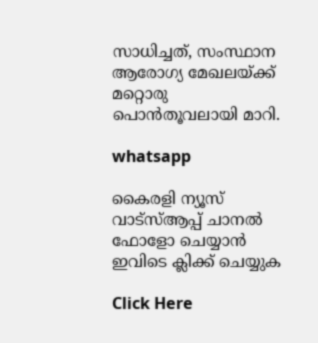സാധിച്ചത്, സംസ്ഥാന ആരോഗ്യ മേഖലയ്ക്ക് മറ്റൊരു പൊൻതൂവലായി മാറി.

whatsapp

കൈരളി ന്യൂസ് വാട്‌സ്ആപ്പ് ചാനല്‍ ഫോളോ ചെയ്യാന്‍ ഇവിടെ ക്ലിക്ക് ചെയ്യുക

Click Here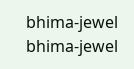bhima-jewel
bhima-jewel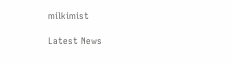milkimist

Latest News